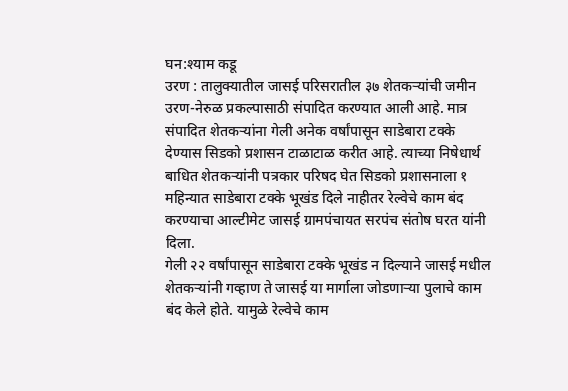घन:श्याम कडू
उरण : तालुक्यातील जासई परिसरातील ३७ शेतकऱ्यांची जमीन उरण-नेरुळ प्रकल्पासाठी संपादित करण्यात आली आहे. मात्र संपादित शेतकऱ्यांना गेली अनेक वर्षांपासून साडेबारा टक्के देण्यास सिडको प्रशासन टाळाटाळ करीत आहे. त्याच्या निषेधार्थ बाधित शेतकऱ्यांनी पत्रकार परिषद घेत सिडको प्रशासनाला १ महिन्यात साडेबारा टक्के भूखंड दिले नाहीतर रेल्वेचे काम बंद करण्याचा आल्टीमेट जासई ग्रामपंचायत सरपंच संतोष घरत यांनी दिला.
गेली २२ वर्षांपासून साडेबारा टक्के भूखंड न दिल्याने जासई मधील शेतकऱ्यांनी गव्हाण ते जासई या मार्गाला जोडणाऱ्या पुलाचे काम बंद केले होते. यामुळे रेल्वेचे काम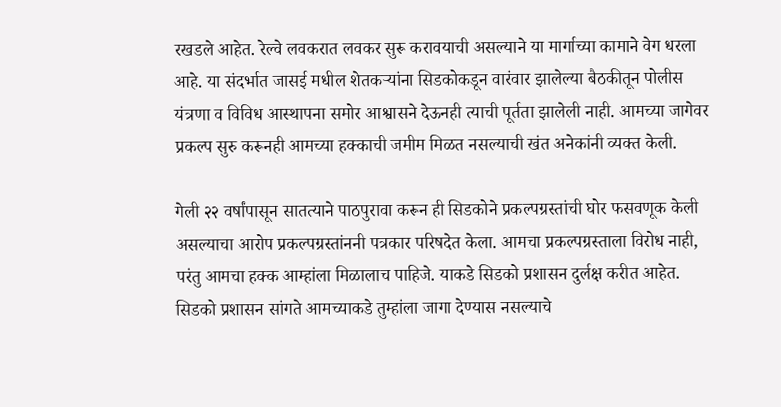रखडले आहेत. रेल्वे लवकरात लवकर सुरू करावयाची असल्याने या मार्गाच्या कामाने वेग धरला आहे. या संदर्भात जासई मधील शेतकऱ्यांना सिडकोकडून वारंवार झालेल्या बैठकीतून पोलीस यंत्रणा व विविध आस्थापना समोर आश्वासने देऊनही त्याची पूर्तता झालेली नाही. आमच्या जागेवर प्रकल्प सुरु करूनही आमच्या हक्काची जमीम मिळत नसल्याची खंत अनेकांनी व्यक्त केली.

गेली २२ वर्षांपासून सातत्याने पाठपुरावा करून ही सिडकोने प्रकल्पग्रस्तांची घोर फसवणूक केली असल्याचा आरोप प्रकल्पग्रस्तांननी पत्रकार परिषदेत केला. आमचा प्रकल्पग्रस्ताला विरोध नाही, परंतु आमचा हक्क आम्हांला मिळालाच पाहिजे. याकडे सिडको प्रशासन दुर्लक्ष करीत आहेत. सिडको प्रशासन सांगते आमच्याकडे तुम्हांला जागा देण्यास नसल्याचे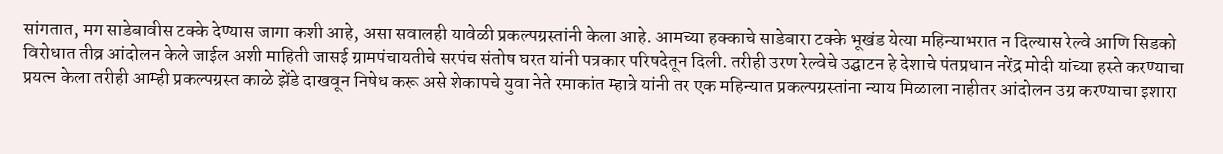सांगतात, मग साडेबावीस टक्के देण्यास जागा कशी आहे, असा सवालही यावेळी प्रकल्पग्रस्तांनी केला आहे. आमच्या हक्काचे साडेबारा टक्के भूखंड येत्या महिन्याभरात न दिल्यास रेल्वे आणि सिडको विरोधात तीव्र आंदोलन केले जाईल अशी माहिती जासई ग्रामपंचायतीचे सरपंच संतोष घरत यांनी पत्रकार परिषदेतून दिली. तरीही उरण रेल्वेचे उद्घाटन हे देशाचे पंतप्रधान नरेंद्र मोदी यांच्या हस्ते करण्याचा प्रयत्न केला तरीही आम्ही प्रकल्पग्रस्त काळे झेंडे दाखवून निषेध करू असे शेकापचे युवा नेते रमाकांत म्हात्रे यांनी तर एक महिन्यात प्रकल्पग्रस्तांना न्याय मिळाला नाहीतर आंदोलन उग्र करण्याचा इशारा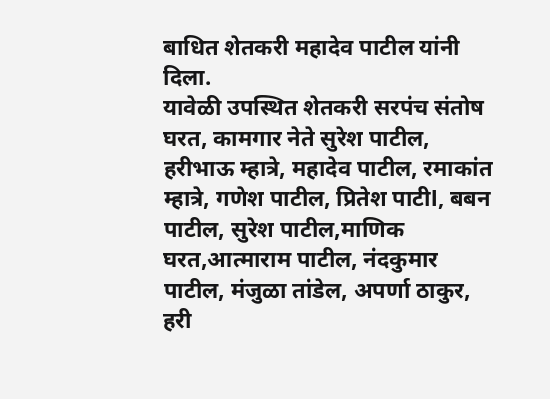बाधित शेतकरी महादेव पाटील यांनी दिला.
यावेळी उपस्थित शेतकरी सरपंच संतोष घरत, कामगार नेते सुरेश पाटील, हरीभाऊ म्हात्रे, महादेव पाटील, रमाकांत म्हात्रे, गणेश पाटील, प्रितेश पाटीl, बबन पाटील, सुरेश पाटील,माणिक घरत,आत्माराम पाटील, नंदकुमार पाटील, मंजुळा तांडेल, अपर्णा ठाकुर, हरी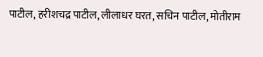पाटील, हरीशचद्र पाटील, लीलाधर घरत, सचिन पाटील, मोतीराम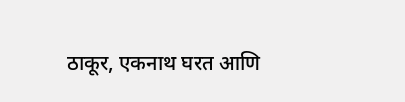ठाकूर, एकनाथ घरत आणि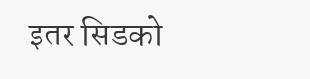इतर सिडको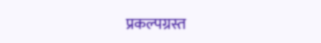प्रकल्पग्रस्त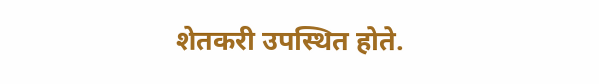शेतकरी उपस्थित होते.